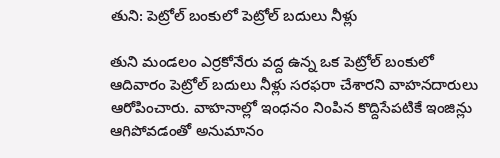తుని: పెట్రోల్ బంకులో పెట్రోల్ బదులు నీళ్లు

తుని మండలం ఎర్రకోనేరు వద్ద ఉన్న ఒక పెట్రోల్ బంకులో ఆదివారం పెట్రోల్ బదులు నీళ్లు సరఫరా చేశారని వాహనదారులు ఆరోపించారు. వాహనాల్లో ఇంధనం నింపిన కొద్దిసేపటికే ఇంజిన్లు ఆగిపోవడంతో అనుమానం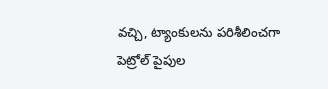వచ్చి, ట్యాంకులను పరిశీలించగా పెట్రోల్ పైపుల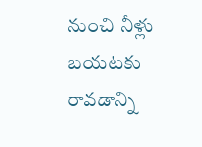నుంచి నీళ్లు బయటకు రావడాన్ని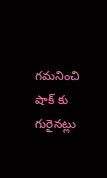గమనించి షాక్ కు గురైనట్లు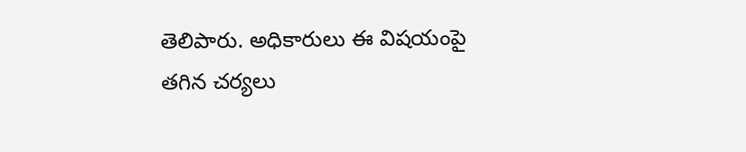తెలిపారు. అధికారులు ఈ విషయంపై తగిన చర్యలు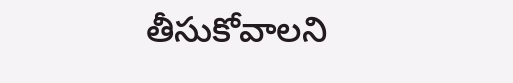తీసుకోవాలని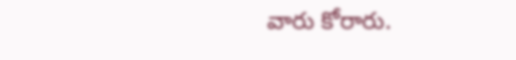వారు కోరారు.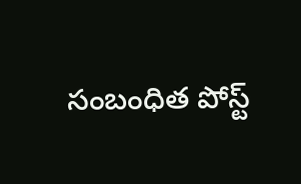సంబంధిత పోస్ట్